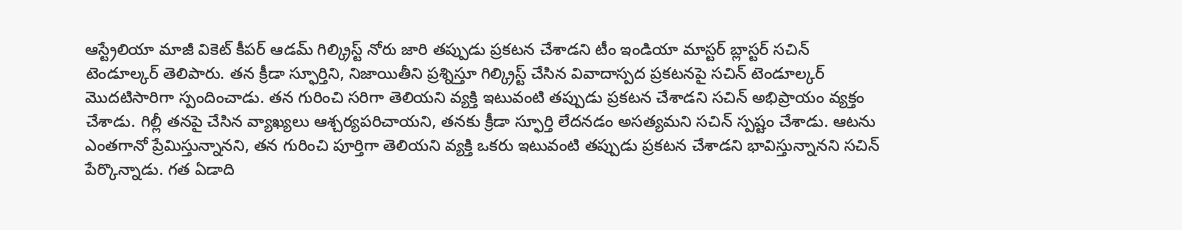ఆస్ట్రేలియా మాజీ వికెట్ కీపర్ ఆడమ్ గిల్క్రిస్ట్ నోరు జారి తప్పుడు ప్రకటన చేశాడని టీం ఇండియా మాస్టర్ బ్లాస్టర్ సచిన్ టెండూల్కర్ తెలిపారు. తన క్రీడా స్ఫూర్తిని, నిజాయితీని ప్రశ్నిస్తూ గిల్క్రిస్ట్ చేసిన వివాదాస్పద ప్రకటనపై సచిన్ టెండూల్కర్ మొదటిసారిగా స్పందించాడు. తన గురించి సరిగా తెలియని వ్యక్తి ఇటువంటి తప్పుడు ప్రకటన చేశాడని సచిన్ అభిప్రాయం వ్యక్తం చేశాడు. గిల్లీ తనపై చేసిన వ్యాఖ్యలు ఆశ్చర్యపరిచాయని, తనకు క్రీడా స్ఫూర్తి లేదనడం అసత్యమని సచిన్ స్పష్టం చేశాడు. ఆటను ఎంతగానో ప్రేమిస్తున్నానని, తన గురించి పూర్తిగా తెలియని వ్యక్తి ఒకరు ఇటువంటి తప్పుడు ప్రకటన చేశాడని భావిస్తున్నానని సచిన్ పేర్కొన్నాడు. గత ఏడాది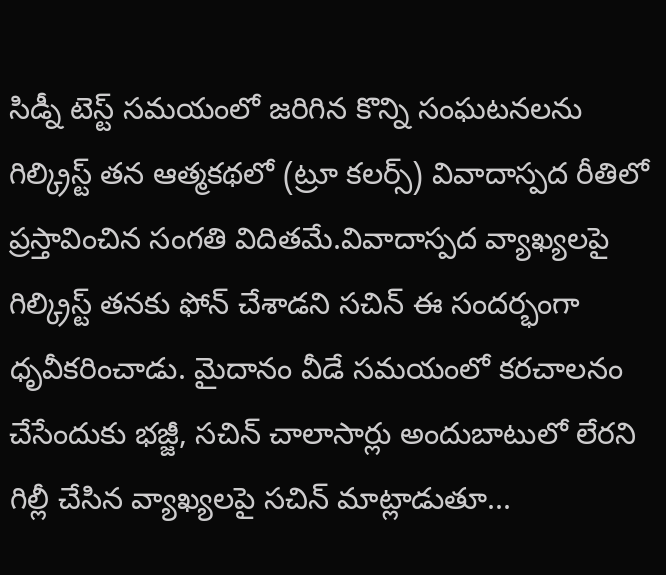సిడ్నీ టెస్ట్ సమయంలో జరిగిన కొన్ని సంఘటనలను గిల్క్రిస్ట్ తన ఆత్మకథలో (ట్రూ కలర్స్) వివాదాస్పద రీతిలో ప్రస్తావించిన సంగతి విదితమే.వివాదాస్పద వ్యాఖ్యలపై గిల్క్రిస్ట్ తనకు ఫోన్ చేశాడని సచిన్ ఈ సందర్భంగా ధృవీకరించాడు. మైదానం వీడే సమయంలో కరచాలనం చేసేందుకు భజ్జీ, సచిన్ చాలాసార్లు అందుబాటులో లేరని గిల్లీ చేసిన వ్యాఖ్యలపై సచిన్ మాట్లాడుతూ...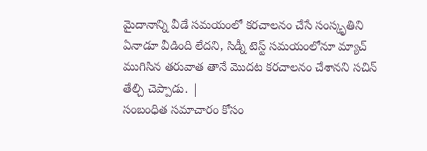మైదానాన్ని వీడే సమయంలో కరచాలనం చేసే సంస్కృతిని ఏనాడూ వీడింది లేదని, సిడ్నీ టెస్ట్ సమయంలోనూ మ్యాచ్ ముగిసిన తరువాత తానే మొదట కరచాలనం చేశానని సచిన్ తేల్చి చెప్పాడు. |
సంబంధిత సమాచారం కోసం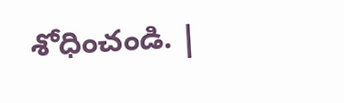శోధించండి. |